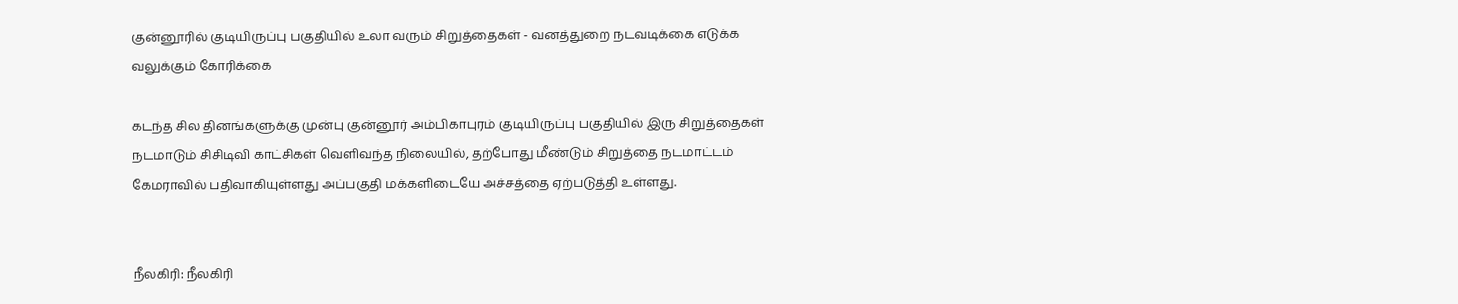குன்னூரில் குடியிருப்பு பகுதியில் உலா வரும் சிறுத்தைகள் - வனத்துறை நடவடிக்கை எடுக்க வலுக்கும் கோரிக்கை

கடந்த சில தினங்களுக்கு முன்பு குன்னூர் அம்பிகாபுரம் குடியிருப்பு பகுதியில் இரு சிறுத்தைகள் நடமாடும் சிசிடிவி காட்சிகள் வெளிவந்த நிலையில், தற்போது மீண்டும் சிறுத்தை நடமாட்டம் கேமராவில் பதிவாகியுள்ளது அப்பகுதி மக்களிடையே அச்சத்தை ஏற்படுத்தி உள்ளது.


நீலகிரி: நீலகிரி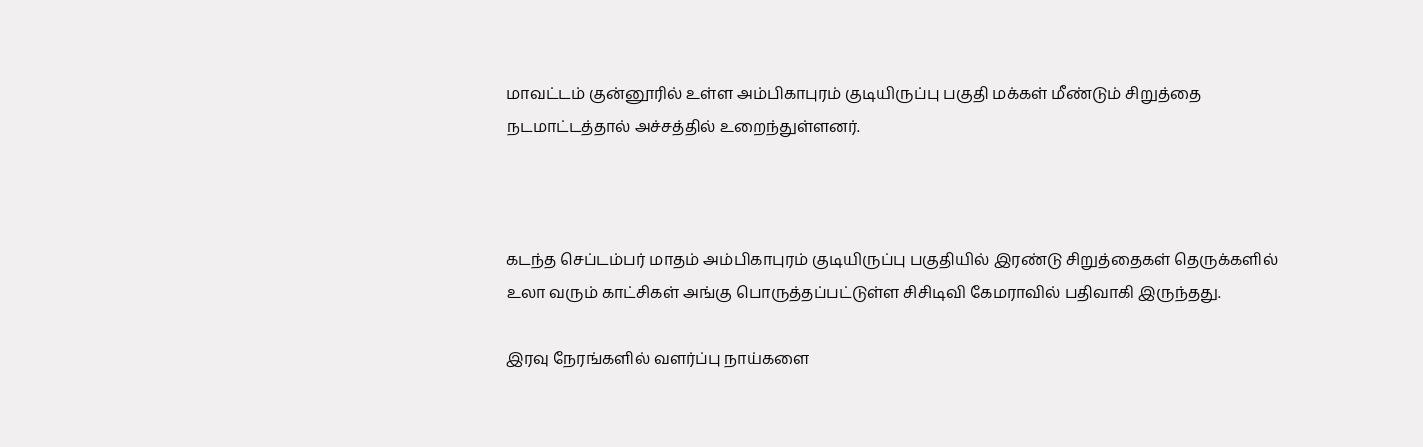மாவட்டம் குன்னூரில் உள்ள அம்பிகாபுரம் குடியிருப்பு பகுதி மக்கள் மீண்டும் சிறுத்தை நடமாட்டத்தால் அச்சத்தில் உறைந்துள்ளனர்.



கடந்த செப்டம்பர் மாதம் அம்பிகாபுரம் குடியிருப்பு பகுதியில் இரண்டு சிறுத்தைகள் தெருக்களில் உலா வரும் காட்சிகள் அங்கு பொருத்தப்பட்டுள்ள சிசிடிவி கேமராவில் பதிவாகி இருந்தது.

இரவு நேரங்களில் வளர்ப்பு நாய்களை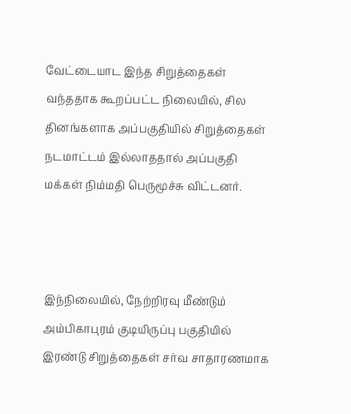வேட்டையாட இந்த சிறுத்தைகள் வந்ததாக கூறப்பட்ட நிலையில், சில தினங்களாக அப்பகுதியில் சிறுத்தைகள் நடமாட்டம் இல்லாததால் அப்பகுதி மக்கள் நிம்மதி பெருமூச்சு விட்டனர்.



இந்நிலையில், நேற்றிரவு மீண்டும் அம்பிகாபுரம் குடியிருப்பு பகுதியில் இரண்டு சிறுத்தைகள் சர்வ சாதாரணமாக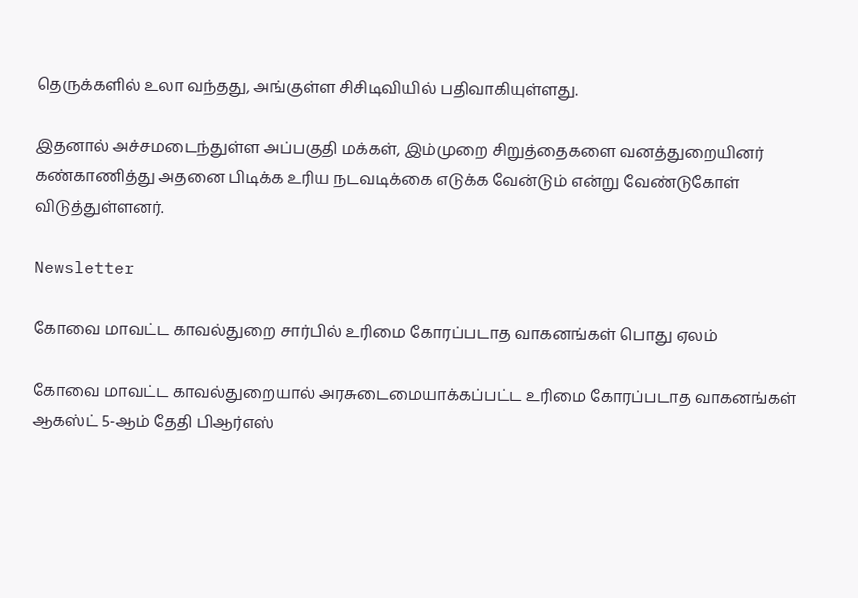தெருக்களில் உலா வந்தது, அங்குள்ள சிசிடிவியில் பதிவாகியுள்ளது.

இதனால் அச்சமடைந்துள்ள அப்பகுதி மக்கள், இம்முறை சிறுத்தைகளை வனத்துறையினர் கண்காணித்து அதனை பிடிக்க உரிய நடவடிக்கை எடுக்க வேன்டும் என்று வேண்டுகோள் விடுத்துள்ளனர்.

Newsletter

கோவை மாவட்ட காவல்துறை சார்பில் உரிமை கோரப்படாத வாகனங்கள் பொது ஏலம்

கோவை மாவட்ட காவல்துறையால் அரசுடைமையாக்கப்பட்ட உரிமை கோரப்படாத வாகனங்கள் ஆகஸ்ட் 5-ஆம் தேதி பிஆர்எஸ்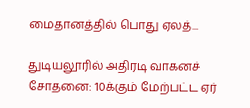மைதானத்தில் பொது ஏலத்...

துடியலூரில் அதிரடி வாகனச் சோதனை: 10க்கும் மேற்பட்ட ஏர்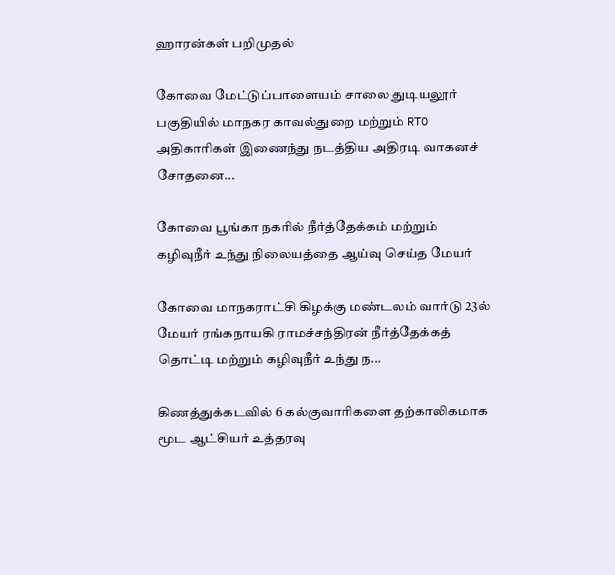ஹாரன்கள் பறிமுதல்

கோவை மேட்டுப்பாளையம் சாலை துடியலூர் பகுதியில் மாநகர காவல்துறை மற்றும் RTO அதிகாரிகள் இணைந்து நடத்திய அதிரடி வாகனச் சோதனை...

கோவை பூங்கா நகரில் நீர்த்தேக்கம் மற்றும் கழிவுநீர் உந்து நிலையத்தை ஆய்வு செய்த மேயர்

கோவை மாநகராட்சி கிழக்கு மண்டலம் வார்டு 23ல் மேயர் ரங்கநாயகி ராமச்சந்திரன் நீர்த்தேக்கத் தொட்டி மற்றும் கழிவுநீர் உந்து ந...

கிணத்துக்கடவில் 6 கல்குவாரிகளை தற்காலிகமாக மூட ஆட்சியர் உத்தரவு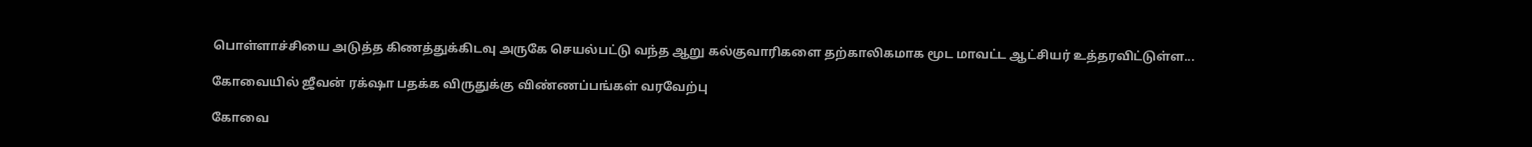பொள்ளாச்சியை அடுத்த கிணத்துக்கிடவு அருகே செயல்பட்டு வந்த ஆறு கல்குவாரிகளை தற்காலிகமாக மூட மாவட்ட ஆட்சியர் உத்தரவிட்டுள்ள...

கோவையில் ஜீவன் ரக்‌ஷா பதக்க விருதுக்கு விண்ணப்பங்கள் வரவேற்பு

கோவை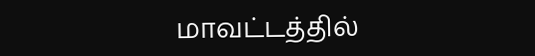மாவட்டத்தில்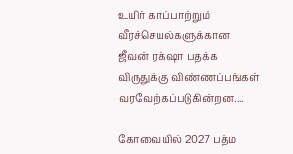உயிர் காப்பாற்றும் வீரச்செயல்களுக்கான ஜீவன் ரக்‌ஷா பதக்க விருதுக்கு விண்ணப்பங்கள் வரவேற்கப்படுகின்றன....

கோவையில் 2027 பத்ம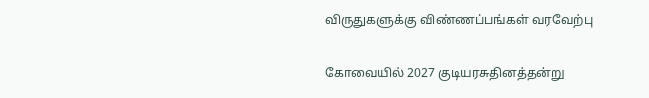விருதுகளுக்கு விண்ணப்பங்கள் வரவேற்பு

கோவையில் 2027 குடியரசுதினத்தன்று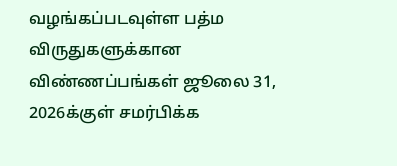வழங்கப்படவுள்ள பத்ம விருதுகளுக்கான விண்ணப்பங்கள் ஜூலை 31, 2026க்குள் சமர்பிக்க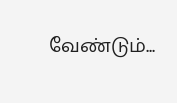வேண்டும்...